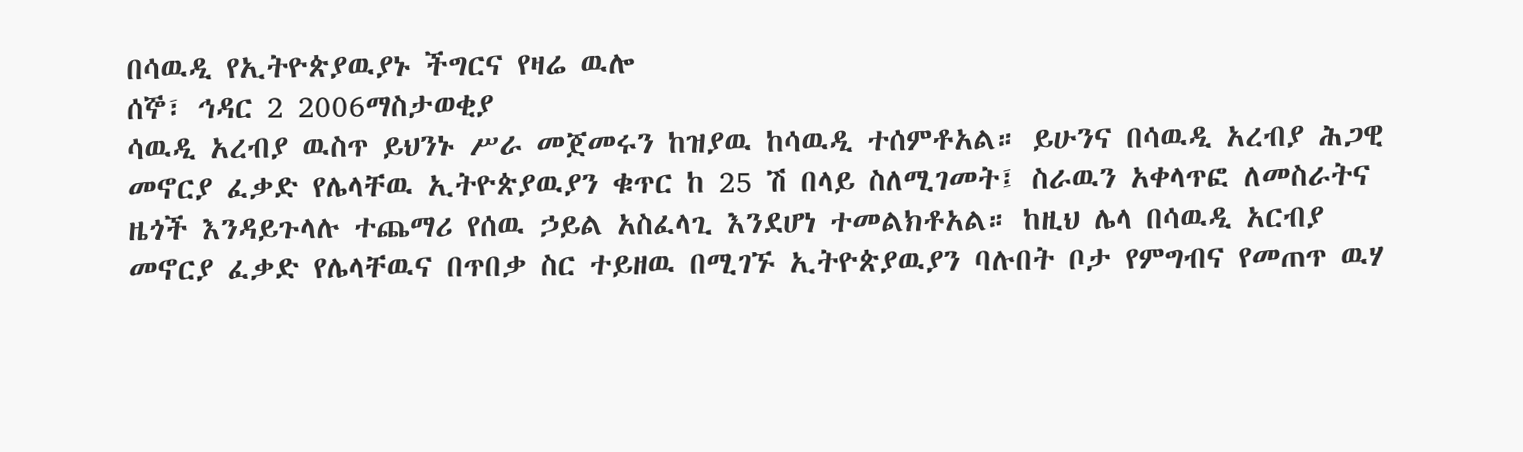በሳዉዲ የኢትዮጵያዉያኑ ችግርና የዛሬ ዉሎ
ሰኞ፣ ኅዳር 2 2006ማስታወቂያ
ሳዉዲ አረብያ ዉስጥ ይህንኑ ሥራ መጀመሩን ከዝያዉ ከሳዉዲ ተሰምቶአል። ይሁንና በሳዉዲ አረብያ ሕጋዊ መኖርያ ፈቃድ የሌላቸዉ ኢትዮጵያዉያን ቁጥር ከ 25 ሽ በላይ ስለሚገመት፤ ስራዉን አቀላጥፎ ለመስራትና ዜጎች እንዳይጉላሉ ተጨማሪ የሰዉ ኃይል አስፈላጊ እንደሆነ ተመልክቶአል። ከዚህ ሌላ በሳዉዲ አርብያ መኖርያ ፈቃድ የሌላቸዉና በጥበቃ ስር ተይዘዉ በሚገኙ ኢትዮጵያዉያን ባሉበት ቦታ የምግብና የመጠጥ ዉሃ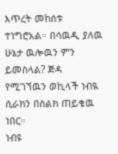እጥረት መከሰቱ ተነግሮአል። በሳዉዲ ያለዉ ሁኔታ ዉሎዉን ምን ይመስላል? ጅዳ የሚገኘዉን ወኪላች ነብዪ ሲራክን በስልክ ጠይቄዉ ነበር።
ነብዩ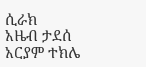ሲራክ
አዜብ ታደሰ
አርያም ተክሌ